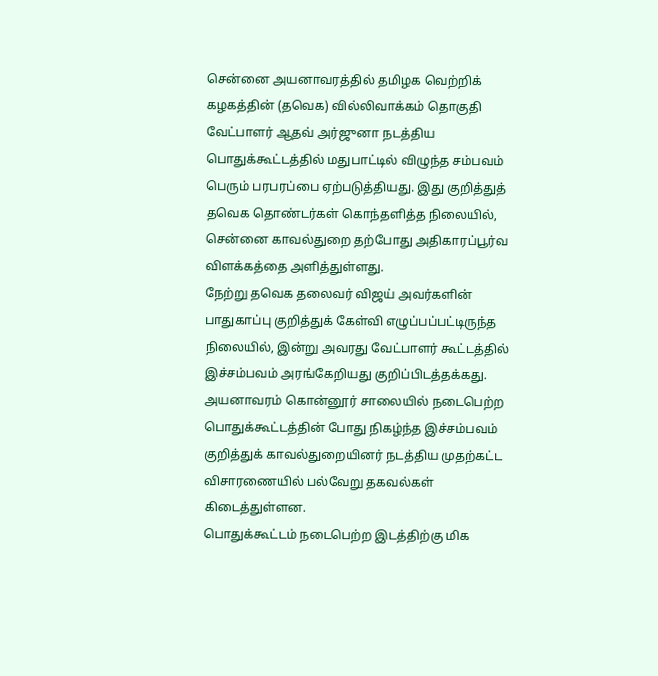சென்னை அயனாவரத்தில் தமிழக வெற்றிக் கழகத்தின் (தவெக) வில்லிவாக்கம் தொகுதி வேட்பாளர் ஆதவ் அர்ஜுனா நடத்திய பொதுக்கூட்டத்தில் மதுபாட்டில் விழுந்த சம்பவம் பெரும் பரபரப்பை ஏற்படுத்தியது. இது குறித்துத் தவெக தொண்டர்கள் கொந்தளித்த நிலையில், சென்னை காவல்துறை தற்போது அதிகாரப்பூர்வ விளக்கத்தை அளித்துள்ளது.
நேற்று தவெக தலைவர் விஜய் அவர்களின் பாதுகாப்பு குறித்துக் கேள்வி எழுப்பப்பட்டிருந்த நிலையில், இன்று அவரது வேட்பாளர் கூட்டத்தில் இச்சம்பவம் அரங்கேறியது குறிப்பிடத்தக்கது. அயனாவரம் கொன்னூர் சாலையில் நடைபெற்ற பொதுக்கூட்டத்தின் போது நிகழ்ந்த இச்சம்பவம் குறித்துக் காவல்துறையினர் நடத்திய முதற்கட்ட விசாரணையில் பல்வேறு தகவல்கள் கிடைத்துள்ளன.
பொதுக்கூட்டம் நடைபெற்ற இடத்திற்கு மிக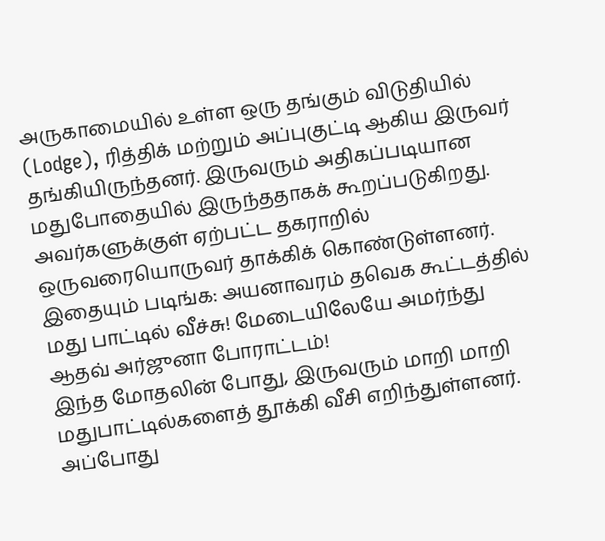அருகாமையில் உள்ள ஒரு தங்கும் விடுதியில் (Lodge), ரித்திக் மற்றும் அப்புகுட்டி ஆகிய இருவர் தங்கியிருந்தனர். இருவரும் அதிகப்படியான மதுபோதையில் இருந்ததாகக் கூறப்படுகிறது. அவர்களுக்குள் ஏற்பட்ட தகராறில் ஒருவரையொருவர் தாக்கிக் கொண்டுள்ளனர்.
இதையும் படிங்க: அயனாவரம் தவெக கூட்டத்தில் மது பாட்டில் வீச்சு! மேடையிலேயே அமர்ந்து ஆதவ் அர்ஜுனா போராட்டம்!
இந்த மோதலின் போது, இருவரும் மாறி மாறி மதுபாட்டில்களைத் தூக்கி வீசி எறிந்துள்ளனர். அப்போது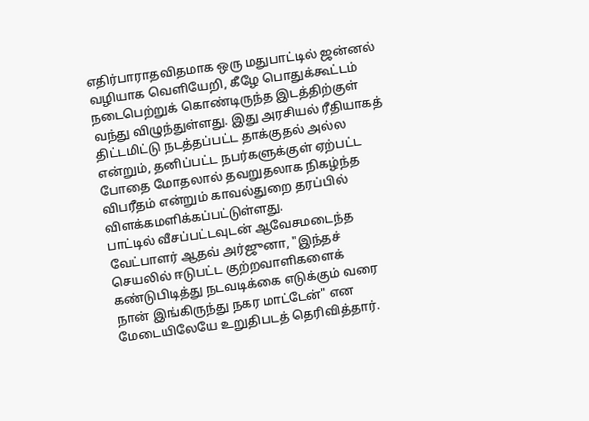எதிர்பாராதவிதமாக ஒரு மதுபாட்டில் ஜன்னல் வழியாக வெளியேறி, கீழே பொதுக்கூட்டம் நடைபெற்றுக் கொண்டிருந்த இடத்திற்குள் வந்து விழுந்துள்ளது. இது அரசியல் ரீதியாகத் திட்டமிட்டு நடத்தப்பட்ட தாக்குதல் அல்ல என்றும், தனிப்பட்ட நபர்களுக்குள் ஏற்பட்ட போதை மோதலால் தவறுதலாக நிகழ்ந்த விபரீதம் என்றும் காவல்துறை தரப்பில் விளக்கமளிக்கப்பட்டுள்ளது.
பாட்டில் வீசப்பட்டவுடன் ஆவேசமடைந்த வேட்பாளர் ஆதவ் அர்ஜுனா, "இந்தச் செயலில் ஈடுபட்ட குற்றவாளிகளைக் கண்டுபிடித்து நடவடிக்கை எடுக்கும் வரை நான் இங்கிருந்து நகர மாட்டேன்" என மேடையிலேயே உறுதிபடத் தெரிவித்தார்.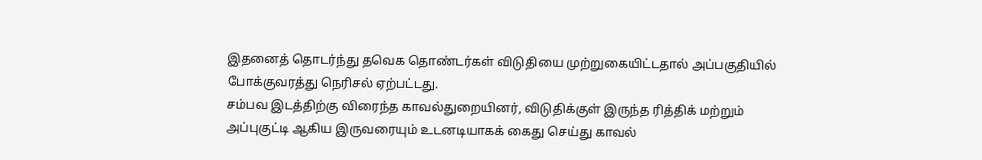இதனைத் தொடர்ந்து தவெக தொண்டர்கள் விடுதியை முற்றுகையிட்டதால் அப்பகுதியில் போக்குவரத்து நெரிசல் ஏற்பட்டது.
சம்பவ இடத்திற்கு விரைந்த காவல்துறையினர், விடுதிக்குள் இருந்த ரித்திக் மற்றும் அப்புகுட்டி ஆகிய இருவரையும் உடனடியாகக் கைது செய்து காவல்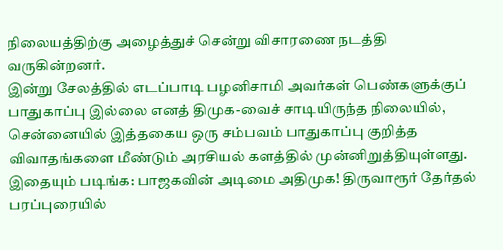நிலையத்திற்கு அழைத்துச் சென்று விசாரணை நடத்தி வருகின்றனர்.
இன்று சேலத்தில் எடப்பாடி பழனிசாமி அவர்கள் பெண்களுக்குப் பாதுகாப்பு இல்லை எனத் திமுக-வைச் சாடியிருந்த நிலையில், சென்னையில் இத்தகைய ஒரு சம்பவம் பாதுகாப்பு குறித்த விவாதங்களை மீண்டும் அரசியல் களத்தில் முன்னிறுத்தியுள்ளது.
இதையும் படிங்க: பாஜகவின் அடிமை அதிமுக! திருவாரூர் தேர்தல் பரப்புரையில்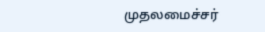முதலமைச்சர்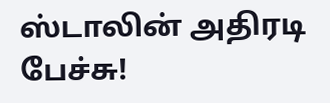ஸ்டாலின் அதிரடி பேச்சு!